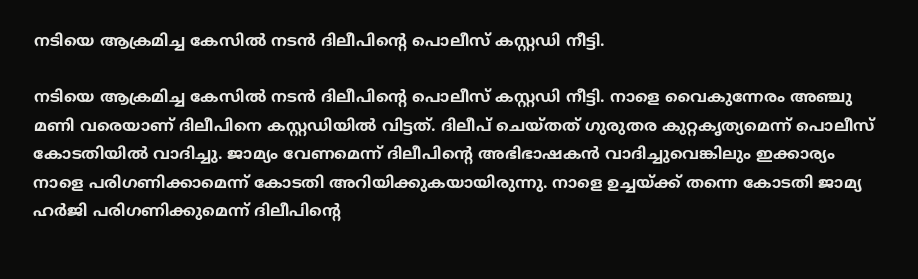നടിയെ ആക്രമിച്ച കേസില്‍ നടന്‍ ദിലീപിന്റെ പൊലീസ് കസ്റ്റഡി നീട്ടി.

നടിയെ ആക്രമിച്ച കേസില്‍ നടന്‍ ദിലീപിന്റെ പൊലീസ് കസ്റ്റഡി നീട്ടി. നാളെ വൈകുന്നേരം അഞ്ചു മണി വരെയാണ് ദിലീപിനെ കസ്റ്റഡിയില്‍ വിട്ടത്. ദിലീപ് ചെയ്തത് ഗുരുതര കുറ്റകൃത്യമെന്ന് പൊലീസ് കോടതിയില്‍ വാദിച്ചു. ജാമ്യം വേണമെന്ന് ദിലീപിന്റെ അഭിഭാഷകന്‍ വാദിച്ചുവെങ്കിലും ഇക്കാര്യം നാളെ പരിഗണിക്കാമെന്ന് കോടതി അറിയിക്കുകയായിരുന്നു. നാളെ ഉച്ചയ്ക്ക് തന്നെ കോടതി ജാമ്യ ഹര്‍ജി പരിഗണിക്കുമെന്ന് ദിലീപിന്റെ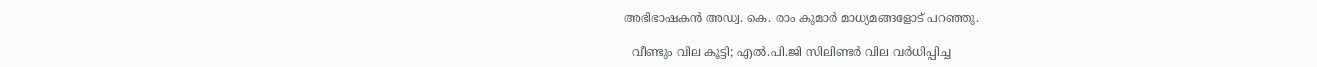അഭിഭാഷകന്‍ അഡ്വ. കെ. രാം കുമാര്‍ മാധ്യമങ്ങളോട് പറഞ്ഞു.

  വീണ്ടും വില കൂട്ടി; എൽ.പി.ജി സിലിണ്ടർ വില വർധിപ്പിച്ച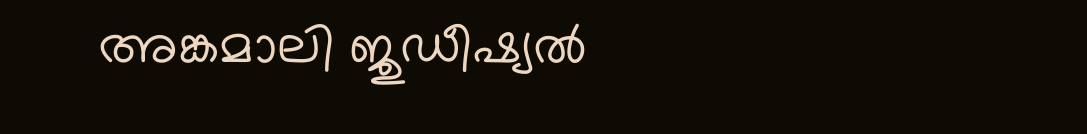അങ്കമാലി ജുഡീഷ്യല്‍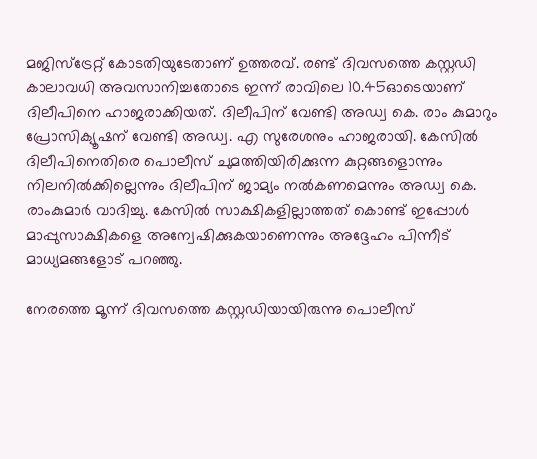മജിസ്ട്രേറ്റ് കോടതിയുടേതാണ് ഉത്തരവ്. രണ്ട് ദിവസത്തെ കസ്റ്റഡി കാലാവധി അവസാനിച്ചതോടെ ഇന്ന് രാവിലെ 10.45ഓടെയാണ് ദിലീപിനെ ഹാജരാക്കിയത്. ദിലീപിന് വേണ്ടി അഡ്വ കെ. രാം കുമാറും പ്രോസിക്യൂഷന് വേണ്ടി അഡ്വ. എ സുരേശനും ഹാജരായി. കേസില്‍ ദിലീപിനെതിരെ പൊലീസ് ചുമത്തിയിരിക്കുന്ന കുറ്റങ്ങളൊന്നും നിലനില്‍ക്കില്ലെന്നും ദിലീപിന് ജാമ്യം നല്‍കണമെന്നും അഡ്വ കെ. രാംകുമാര്‍ വാദിച്ചു. കേസില്‍ സാക്ഷികളില്ലാത്തത് കൊണ്ട് ഇപ്പോള്‍ മാപ്പുസാക്ഷികളെ അന്വേഷിക്കുകയാണെന്നും അദ്ദേഹം പിന്നീട് മാധ്യമങ്ങളോട് പറഞ്ഞു.

നേരത്തെ മൂന്ന് ദിവസത്തെ കസ്റ്റഡിയായിരുന്നു പൊലീസ്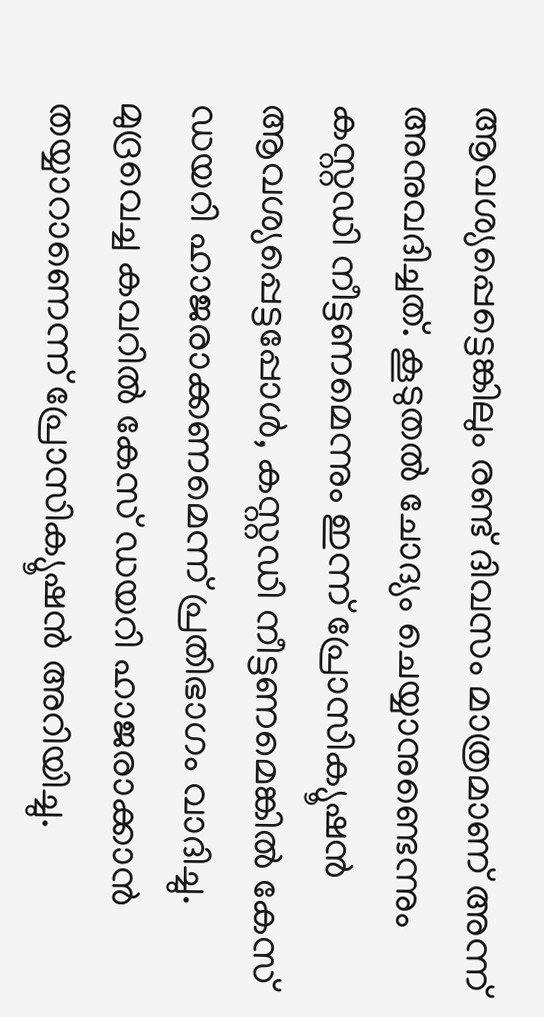ആവശ്യപ്പെട്ടെങ്കിലും രണ്ട് ദിവസം മാത്രമാണ് അന്ന് അനുവദിച്ചത്. കൂടുതല്‍ ചോദ്യം ചെയ്യാനുണ്ടെന്നും കസ്റ്റഡി നീട്ടണമെന്നും ഇന്ന് പ്രോസിക്യൂഷന്‍ ആവശ്യപ്പെട്ടപ്പോള്‍, കസ്റ്റഡി നീട്ടണമെങ്കില്‍ കേസ് ഡയറി ഹാജരാക്കണമെന്ന് പ്രതിഭാഗം വാദിച്ചു. മുദ്രവെച്ച കവറില്‍ കേസ് ഡയറി ഹാജരാക്കാന്‍ തയ്യാറാണെന്ന് പ്രോസിക്യൂഷന്‍ അറിയിച്ചു.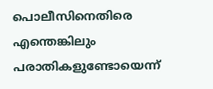പൊലീസിനെതിരെ എന്തെങ്കിലും പരാതികളുണ്ടോയെന്ന്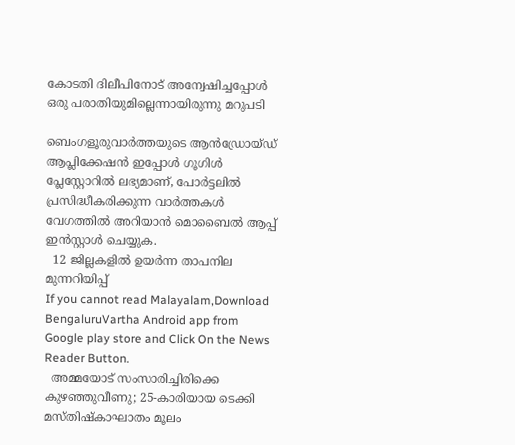കോടതി ദിലീപിനോട് അന്വേഷിച്ചപ്പോള്‍ ഒരു പരാതിയുമില്ലെന്നായിരുന്നു മറുപടി

ബെംഗളൂരുവാർത്തയുടെ ആൻഡ്രോയ്ഡ് ആപ്ലിക്കേഷൻ ഇപ്പോൾ ഗൂഗിൾ പ്ലേസ്റ്റോറിൽ ലഭ്യമാണ്, പോർട്ടലിൽ പ്രസിദ്ധീകരിക്കുന്ന വാർത്തകൾ വേഗത്തിൽ അറിയാൻ മൊബൈൽ ആപ്പ് ഇൻസ്റ്റാൾ ചെയ്യുക.
  12 ജില്ലകളില്‍ ഉയര്‍ന്ന താപനില മുന്നറിയിപ്പ്
If you cannot read Malayalam,Download BengaluruVartha Android app from Google play store and Click On the News Reader Button.
  അമ്മയോട് സംസാരിച്ചിരിക്കെ കുഴഞ്ഞുവീണു; 25-കാരിയായ ടെക്കി മസ്തിഷ്കാഘാതം മൂലം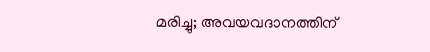മരിച്ചു; അവയവദാനത്തിന്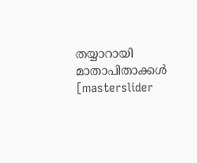തയ്യാറായി മാതാപിതാക്കൾ
[masterslider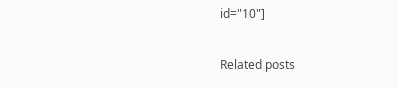id="10"]

Related posts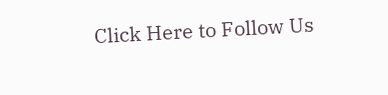Click Here to Follow Us